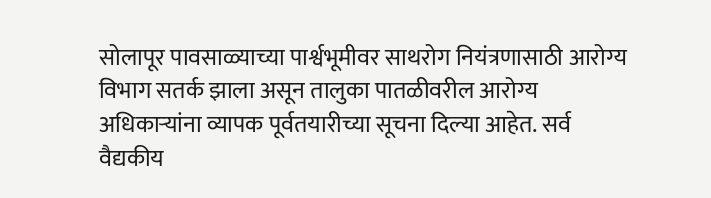सोलापूर पावसाळ्याच्या पार्श्वभूमीवर साथरोग नियंत्रणासाठी आरोग्य विभाग सतर्क झाला असून तालुका पातळीवरील आरोग्य अधिकाऱ्यांना व्यापक पूर्वतयारीच्या सूचना दिल्या आहेत. सर्व वैद्यकीय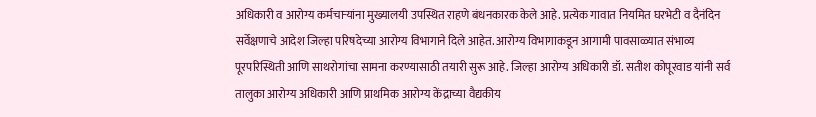अधिकारी व आरोग्य कर्मचाऱ्यांना मुख्यालयी उपस्थित राहणे बंधनकारक केले आहे. प्रत्येक गावात नियमित घरभेटी व दैनंदिन सर्वेक्षणाचे आदेश जिल्हा परिषदेच्या आरोग्य विभागाने दिले आहेत. आरोग्य विभागाकडून आगामी पावसाळ्यात संभाव्य पूरपरिस्थिती आणि साथरोगांचा सामना करण्यासाठी तयारी सुरू आहे. जिल्हा आरोग्य अधिकारी डॉ. सतीश कोपूरवाड यांनी सर्व तालुका आरोग्य अधिकारी आणि प्राथमिक आरोग्य केंद्राच्या वैद्यकीय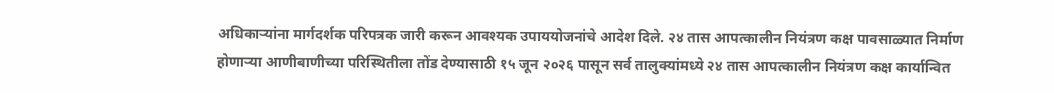अधिकाऱ्यांना मार्गदर्शक परिपत्रक जारी करून आवश्यक उपाययोजनांचे आदेश दिले. २४ तास आपत्कालीन नियंत्रण कक्ष पावसाळ्यात निर्माण होणाऱ्या आणीबाणीच्या परिस्थितीला तोंड देण्यासाठी १५ जून २०२६ पासून सर्व तालुक्यांमध्ये २४ तास आपत्कालीन नियंत्रण कक्ष कार्यान्वित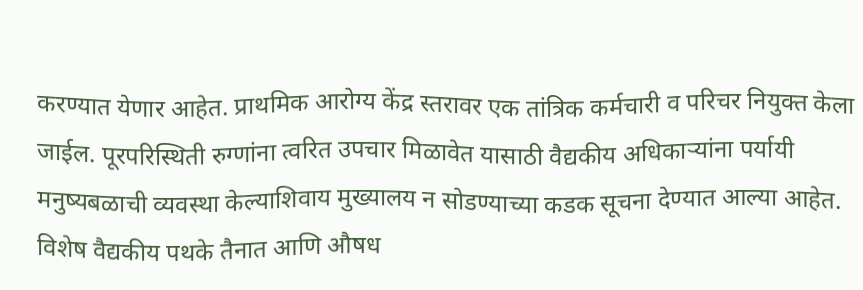करण्यात येणार आहेत. प्राथमिक आरोग्य केंद्र स्तरावर एक तांत्रिक कर्मचारी व परिचर नियुक्त केला जाईल. पूरपरिस्थिती रुग्णांना त्वरित उपचार मिळावेत यासाठी वैद्यकीय अधिकाऱ्यांना पर्यायी मनुष्यबळाची व्यवस्था केल्याशिवाय मुख्यालय न सोडण्याच्या कडक सूचना देण्यात आल्या आहेत. विशेष वैद्यकीय पथके तैनात आणि औषध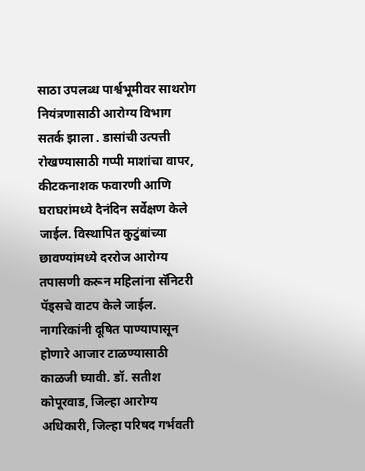साठा उपलब्ध पार्श्वभूमीवर साथरोग नियंत्रणासाठी आरोग्य विभाग सतर्क झाला . डासांची उत्पत्ती रोखण्यासाठी गप्पी माशांचा वापर, कीटकनाशक फवारणी आणि घराघरांमध्ये दैनंदिन सर्वेक्षण केले जाईल. विस्थापित कुटुंबांच्या छावण्यांमध्ये दररोज आरोग्य तपासणी करून महिलांना सॅनिटरी पॅड्सचे वाटप केले जाईल. नागरिकांनी दूषित पाण्यापासून होणारे आजार टाळण्यासाठी काळजी घ्यावी. डॉ. सतीश कोपूरवाड, जिल्हा आरोग्य अधिकारी, जिल्हा परिषद गर्भवती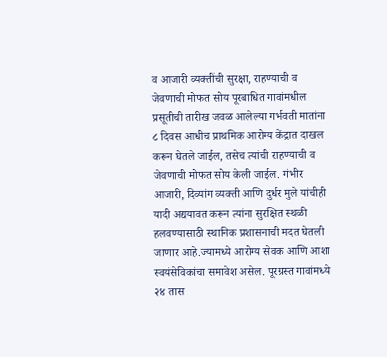व आजारी व्यक्तींची सुरक्षा, राहण्याची व जेवणाची मोफत सोय पूरबाधित गावांमधील प्रसूतीची तारीख जवळ आलेल्या गर्भवती मातांना ८ दिवस आधीच प्राथमिक आरोग्य केंद्रात दाखल करून घेतले जाईल, तसेच त्यांची राहण्याची व जेवणाची मोफत सोय केली जाईल. गंभीर आजारी, दिव्यांग व्यक्ती आणि दुर्धर मुले यांचीही यादी अद्ययावत करून त्यांना सुरक्षित स्थळी हलवण्यासाठी स्थानिक प्रशासनाची मदत घेतली जाणार आहे.ज्यामध्ये आरोग्य सेवक आणि आशा स्वयंसेविकांचा समावेश असेल. पूरग्रस्त गावांमध्ये २४ तास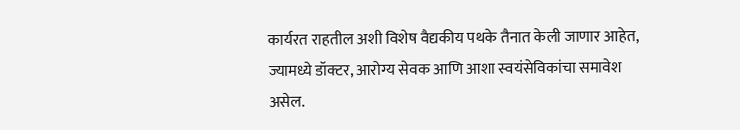कार्यरत राहतील अशी विशेष वैद्यकीय पथके तैनात केली जाणार आहेत, ज्यामध्ये डॉक्टर, आरोग्य सेवक आणि आशा स्वयंसेविकांचा समावेश असेल.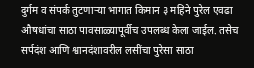दुर्गम व संपर्क तुटणाऱ्या भागात किमान ३ महिने पुरेल एवढा औषधांचा साठा पावसाळ्यापूर्वीच उपलब्ध केला जाईल. तसेच सर्पदंश आणि श्वानदंशावरील लसींचा पुरेसा साठा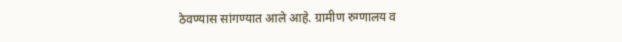ठेवण्यास सांगण्यात आले आहे. ग्रामीण रुग्णालय व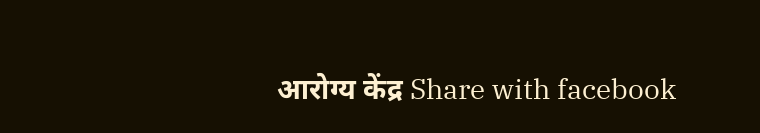आरोग्य केंद्र Share with facebook